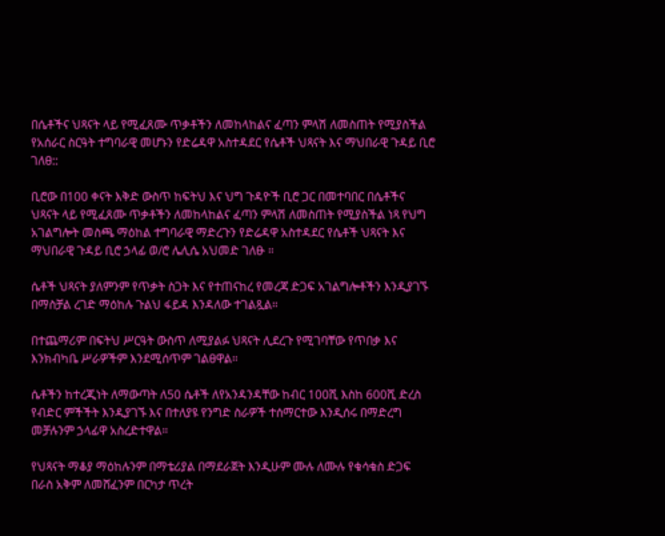በሴቶችና ህጻናት ላይ የሚፈጸሙ ጥቃቶችን ለመከላከልና ፈጣን ምላሽ ለመስጠት የሚያስችል የአሰራር ስርዓት ተግባራዊ መሆኑን የድሬዳዋ አስተዳደር የሴቶች ህጻናት እና ማህበራዊ ጉዳይ ቢሮ ገለፀ::

ቢሮው በ100 ቀናት እቅድ ውስጥ ከፍትህ እና ህግ ጉዳዮች ቢሮ ጋር በመተባበር በሴቶችና ህጻናት ላይ የሚፈጸሙ ጥቃቶችን ለመከላከልና ፈጣን ምላሽ ለመስጠት የሚያስችል ነጻ የህግ አገልግሎት መስጫ ማዕከል ተግባራዊ ማድረጉን የድሬዳዋ አስተዳደር የሴቶች ህጻናት እና ማህበራዊ ጉዳይ ቢሮ ኃላፊ ወ/ሮ ሌሊሴ አህመድ ገለፁ ።

ሴቶች ህጻናት ያለምንም የጥቃት ስጋት እና የተጠናከረ የመረጃ ድጋፍ አገልግሎቶችን እንዲያገኙ በማስቻል ረገድ ማዕከሉ ጉልህ ፋይዳ እንዳለው ተገልጿል።

በተጨማሪም በፍትህ ሥርዓት ውስጥ ለሚያልፉ ህጻናት ሊደረጉ የሚገባቸው የጥበቃ እና እንክብካቤ ሥራዎችም እንደሚሰጥም ገልፀዋል።

ሴቶችን ከተረጂነት ለማውጣት ለ50 ሴቶች ለየአንዳንዳቸው ከብር 100ሺ እስከ 600ሺ ድረስ የብድር ምችችት እንዲያገኙ እና በተለያዩ የንግድ ስራዎች ተሰማርተው እንዲሰሩ በማድረግ መቻሉንም ኃላፊዋ አስረድተዋል።

የህጻናት ማቆያ ማዕከሉንም በማቴሪያል በማደራጀት እንዲሁም ሙሉ ለሙሉ የቁሳቁስ ድጋፍ በራስ አቅም ለመሸፈንም በርካታ ጥረት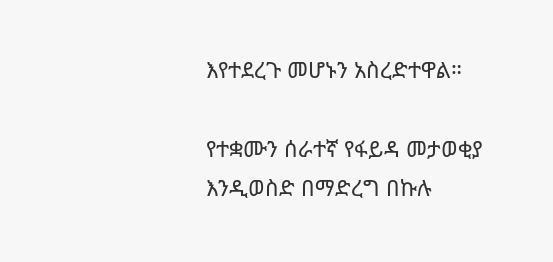እየተደረጉ መሆኑን አስረድተዋል።

የተቋሙን ሰራተኛ የፋይዳ መታወቂያ እንዲወስድ በማድረግ በኩሉ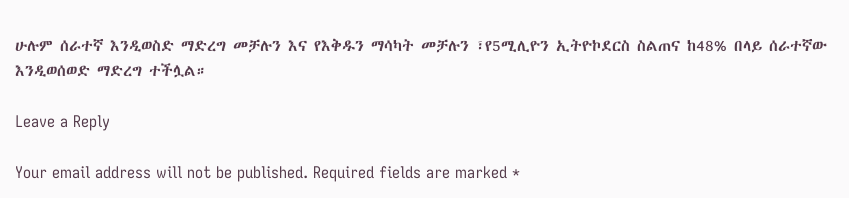ሁሉም ሰራተኛ እንዲወስድ ማድረግ መቻሉን እና የእቅዱን ማሳካት መቻሉን ፣የ5ሚሊዮን ኢትዮኮደርስ ስልጠና ከ48% በላይ ሰራተኛው እንዲወሰወድ ማድረግ ተችሏል።

Leave a Reply

Your email address will not be published. Required fields are marked *